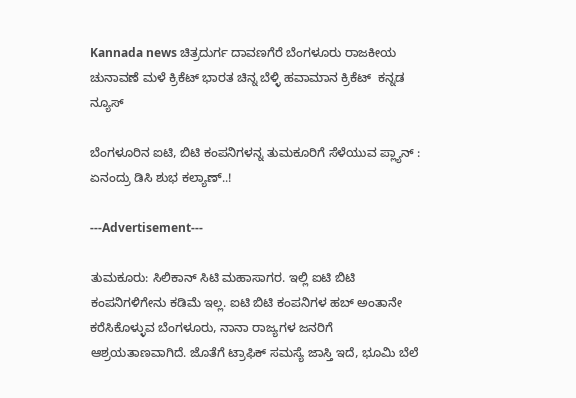Kannada news ಚಿತ್ರದುರ್ಗ ದಾವಣಗೆರೆ ಬೆಂಗಳೂರು ರಾಜಕೀಯ ಚುನಾವಣೆ ಮಳೆ ಕ್ರಿಕೆಟ್ ಭಾರತ ಚಿನ್ನ ಬೆಳ್ಳಿ ಹವಾಮಾನ ಕ್ರಿಕೆಟ್  ಕನ್ನಡ ನ್ಯೂಸ್

ಬೆಂಗಳೂರಿನ ಐಟಿ, ಬಿಟಿ ಕಂಪನಿಗಳನ್ನ ತುಮಕೂರಿಗೆ ಸೆಳೆಯುವ ಪ್ಲ್ಯಾನ್ : ಏನಂದ್ರು ಡಿಸಿ ಶುಭ ಕಲ್ಯಾಣ್..!

---Advertisement---

ತುಮಕೂರು: ಸಿಲಿಕಾನ್ ಸಿಟಿ ಮಹಾಸಾಗರ. ಇಲ್ಲಿ ಐಟಿ ಬಿಟಿ ಕಂಪನಿಗಳಿಗೇನು ಕಡಿಮೆ ಇಲ್ಲ. ಐಟಿ ಬಿಟಿ ಕಂಪನಿಗಳ ಹಬ್ ಅಂತಾನೇ ಕರೆಸಿಕೊಳ್ಳುವ ಬೆಂಗಳೂರು, ನಾನಾ ರಾಜ್ಯಗಳ ಜನರಿಗೆ ಆಶ್ರಯತಾಣವಾಗಿದೆ. ಜೊತೆಗೆ ಟ್ರಾಫಿಕ್ ಸಮಸ್ಯೆ ಜಾಸ್ತಿ ಇದೆ, ಭೂಮಿ ಬೆಲೆ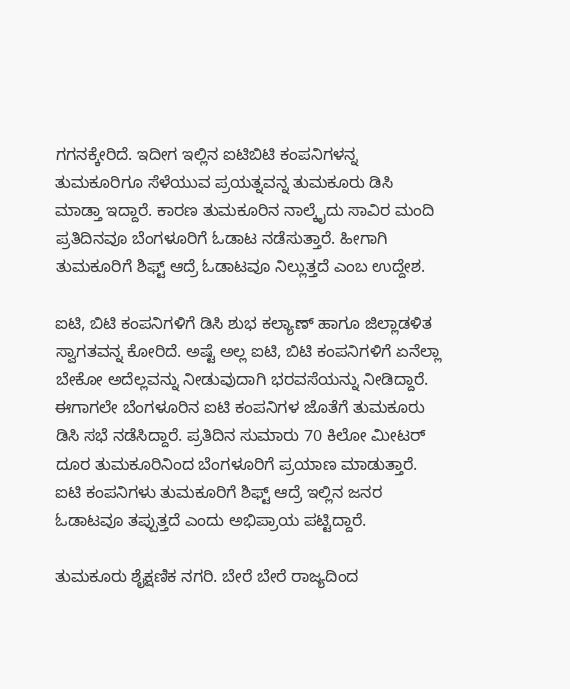ಗಗನಕ್ಕೇರಿದೆ. ಇದೀಗ ಇಲ್ಲಿನ ಐಟಿಬಿಟಿ ಕಂಪನಿಗಳನ್ನ ತುಮಕೂರಿಗೂ ಸೆಳೆಯುವ ಪ್ರಯತ್ನವನ್ನ ತುಮಕೂರು ಡಿಸಿ ಮಾಡ್ತಾ ಇದ್ದಾರೆ. ಕಾರಣ ತುಮಕೂರಿನ ನಾಲ್ಕೈದು ಸಾವಿರ ಮಂದಿ ಪ್ರತಿದಿನವೂ ಬೆಂಗಳೂರಿಗೆ ಓಡಾಟ ನಡೆಸುತ್ತಾರೆ. ಹೀಗಾಗಿ ತುಮಕೂರಿಗೆ ಶಿಫ್ಟ್ ಆದ್ರೆ ಓಡಾಟವೂ ನಿಲ್ಲುತ್ತದೆ ಎಂಬ ಉದ್ದೇಶ.

ಐಟಿ, ಬಿಟಿ ಕಂಪನಿಗಳಿಗೆ ಡಿಸಿ ಶುಭ ಕಲ್ಯಾಣ್ ಹಾಗೂ ಜಿಲ್ಲಾಡಳಿತ ಸ್ವಾಗತವನ್ನ ಕೋರಿದೆ. ಅಷ್ಟೆ ಅಲ್ಲ ಐಟಿ, ಬಿಟಿ ಕಂಪನಿಗಳಿಗೆ ಏನೆಲ್ಲಾ ಬೇಕೋ ಅದೆಲ್ಲವನ್ನು ನೀಡುವುದಾಗಿ ಭರವಸೆಯನ್ನು ನೀಡಿದ್ದಾರೆ. ಈಗಾಗಲೇ ಬೆಂಗಳೂರಿನ ಐಟಿ ಕಂಪನಿಗಳ ಜೊತೆಗೆ ತುಮಕೂರು ಡಿಸಿ ಸಭೆ ನಡೆಸಿದ್ದಾರೆ. ಪ್ರತಿದಿನ ಸುಮಾರು 70 ಕಿಲೋ ಮೀಟರ್ ದೂರ ತುಮಕೂರಿನಿಂದ ಬೆಂಗಳೂರಿಗೆ ಪ್ರಯಾಣ ಮಾಡುತ್ತಾರೆ. ಐಟಿ ಕಂಪನಿಗಳು ತುಮಕೂರಿಗೆ ಶಿಫ್ಟ್ ಆದ್ರೆ ಇಲ್ಲಿನ ಜನರ ಓಡಾಟವೂ ತಪ್ಪುತ್ತದೆ ಎಂದು ಅಭಿಪ್ರಾಯ ಪಟ್ಟಿದ್ದಾರೆ.

ತುಮಕೂರು ಶೈಕ್ಷಣಿಕ ನಗರಿ. ಬೇರೆ ಬೇರೆ ರಾಜ್ಯದಿಂದ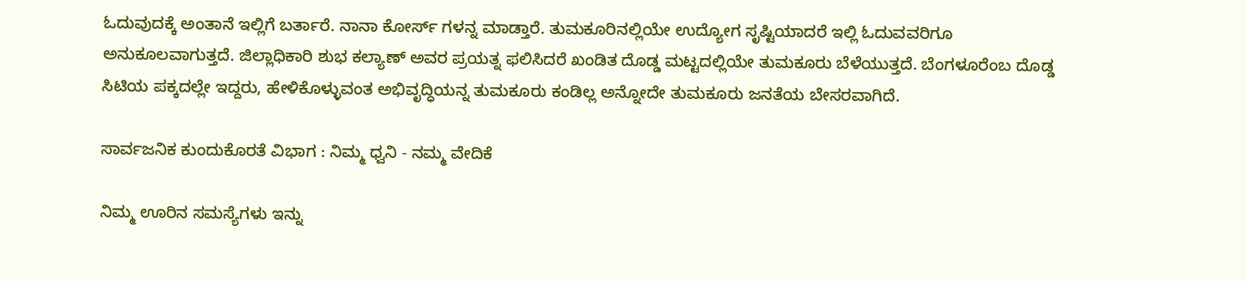ಓದುವುದಕ್ಕೆ ಅಂತಾನೆ ಇಲ್ಲಿಗೆ ಬರ್ತಾರೆ. ನಾನಾ ಕೋರ್ಸ್ ಗಳನ್ನ ಮಾಡ್ತಾರೆ. ತುಮಕೂರಿನಲ್ಲಿಯೇ ಉದ್ಯೋಗ ಸೃಷ್ಟಿಯಾದರೆ‌ ಇಲ್ಲಿ ಓದುವವರಿಗೂ ಅನುಕೂಲವಾಗುತ್ತದೆ. ಜಿಲ್ಲಾಧಿಕಾರಿ ಶುಭ ಕಲ್ಯಾಣ್ ಅವರ ಪ್ರಯತ್ನ ಫಲಿಸಿದರೆ ಖಂಡಿತ ದೊಡ್ಡ ಮಟ್ಟದಲ್ಲಿಯೇ ತುಮಕೂರು ಬೆಳೆಯುತ್ತದೆ. ಬೆಂಗಳೂರೆಂಬ ದೊಡ್ಡ ಸಿಟಿಯ ಪಕ್ಕದಲ್ಲೇ ಇದ್ದರು, ಹೇಳಿಕೊಳ್ಳುವಂತ ಅಭಿವೃದ್ಧಿಯನ್ನ ತುಮಕೂರು ಕಂಡಿಲ್ಲ ಅನ್ನೋದೇ ತುಮಕೂರು ಜನತೆಯ ಬೇಸರವಾಗಿದೆ.

ಸಾರ್ವಜನಿಕ ಕುಂದುಕೊರತೆ ವಿಭಾಗ : ನಿಮ್ಮ ಧ್ವನಿ - ನಮ್ಮ ವೇದಿಕೆ

ನಿಮ್ಮ ಊರಿನ ಸಮಸ್ಯೆಗಳು ಇನ್ನು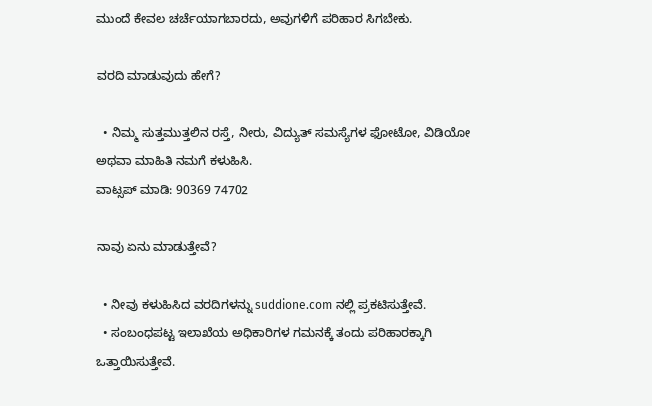ಮುಂದೆ ಕೇವಲ ಚರ್ಚೆಯಾಗಬಾರದು, ಅವುಗಳಿಗೆ ಪರಿಹಾರ ಸಿಗಬೇಕು.

ವರದಿ ಮಾಡುವುದು ಹೇಗೆ?

  • ನಿಮ್ಮ ಸುತ್ತಮುತ್ತಲಿನ ರಸ್ತೆ, ನೀರು, ವಿದ್ಯುತ್ ಸಮಸ್ಯೆಗಳ ಫೋಟೋ, ವಿಡಿಯೋ ಅಥವಾ ಮಾಹಿತಿ ನಮಗೆ ಕಳುಹಿಸಿ.
ವಾಟ್ಸಪ್ ಮಾಡಿ: 90369 74702

ನಾವು ಏನು ಮಾಡುತ್ತೇವೆ?

  • ನೀವು ಕಳುಹಿಸಿದ ವರದಿಗಳನ್ನು suddione.com ನಲ್ಲಿ ಪ್ರಕಟಿಸುತ್ತೇವೆ.
  • ಸಂಬಂಧಪಟ್ಟ ಇಲಾಖೆಯ ಅಧಿಕಾರಿಗಳ ಗಮನಕ್ಕೆ ತಂದು ಪರಿಹಾರಕ್ಕಾಗಿ ಒತ್ತಾಯಿಸುತ್ತೇವೆ.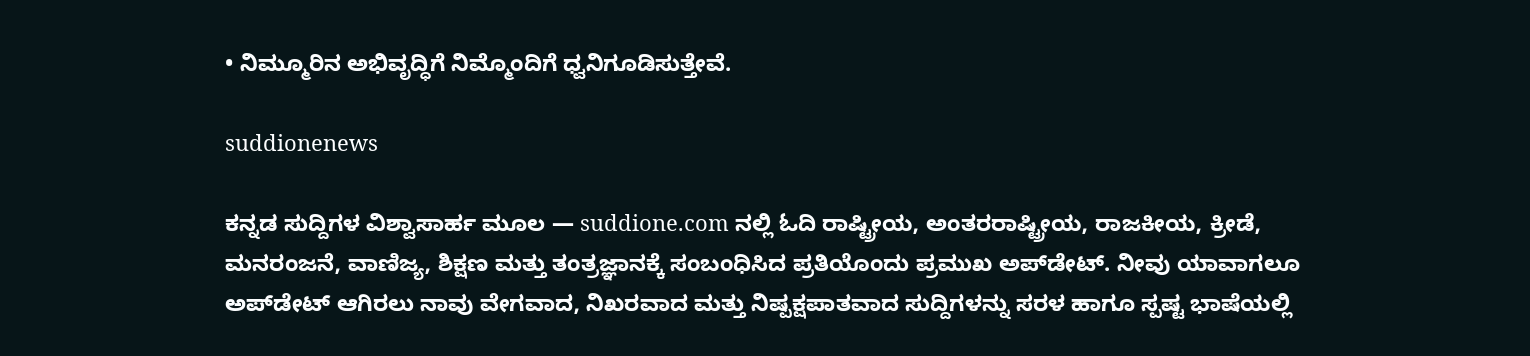• ನಿಮ್ಮೂರಿನ ಅಭಿವೃದ್ಧಿಗೆ ನಿಮ್ಮೊಂದಿಗೆ ಧ್ವನಿಗೂಡಿಸುತ್ತೇವೆ.

suddionenews

ಕನ್ನಡ ಸುದ್ದಿಗಳ ವಿಶ್ವಾಸಾರ್ಹ ಮೂಲ — suddione.com ನಲ್ಲಿ ಓದಿ ರಾಷ್ಟ್ರೀಯ, ಅಂತರರಾಷ್ಟ್ರೀಯ, ರಾಜಕೀಯ, ಕ್ರೀಡೆ, ಮನರಂಜನೆ, ವಾಣಿಜ್ಯ, ಶಿಕ್ಷಣ ಮತ್ತು ತಂತ್ರಜ್ಞಾನಕ್ಕೆ ಸಂಬಂಧಿಸಿದ ಪ್ರತಿಯೊಂದು ಪ್ರಮುಖ ಅಪ್‌ಡೇಟ್. ನೀವು ಯಾವಾಗಲೂ ಅಪ್‌ಡೇಟ್ ಆಗಿರಲು ನಾವು ವೇಗವಾದ, ನಿಖರವಾದ ಮತ್ತು ನಿಷ್ಪಕ್ಷಪಾತವಾದ ಸುದ್ದಿಗಳನ್ನು ಸರಳ ಹಾಗೂ ಸ್ಪಷ್ಟ ಭಾಷೆಯಲ್ಲಿ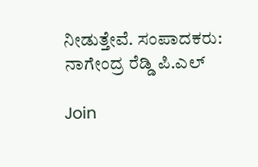ನೀಡುತ್ತೇವೆ. ಸಂಪಾದಕರು: ನಾಗೇಂದ್ರ ರೆಡ್ಡಿ ಪಿ.ಎಲ್

Join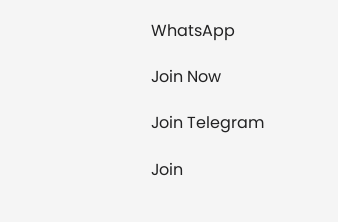WhatsApp

Join Now

Join Telegram

Join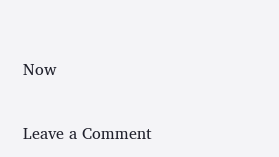Now

Leave a Comment